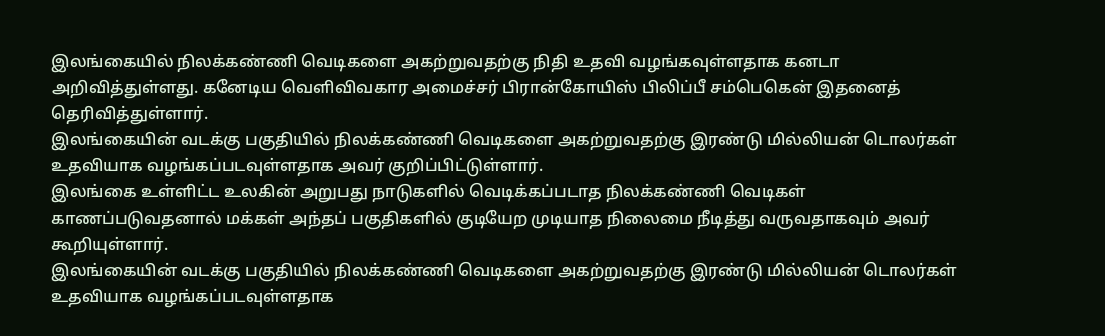இலங்கையில் நிலக்கண்ணி வெடிகளை அகற்றுவதற்கு நிதி உதவி வழங்கவுள்ளதாக கனடா அறிவித்துள்ளது. கனேடிய வெளிவிவகார அமைச்சர் பிரான்கோயிஸ் பிலிப்பீ சம்பெகென் இதனைத் தெரிவித்துள்ளார்.
இலங்கையின் வடக்கு பகுதியில் நிலக்கண்ணி வெடிகளை அகற்றுவதற்கு இரண்டு மில்லியன் டொலர்கள் உதவியாக வழங்கப்படவுள்ளதாக அவர் குறிப்பிட்டுள்ளார்.
இலங்கை உள்ளிட்ட உலகின் அறுபது நாடுகளில் வெடிக்கப்படாத நிலக்கண்ணி வெடிகள் காணப்படுவதனால் மக்கள் அந்தப் பகுதிகளில் குடியேற முடியாத நிலைமை நீடித்து வருவதாகவும் அவர் கூறியுள்ளார்.
இலங்கையின் வடக்கு பகுதியில் நிலக்கண்ணி வெடிகளை அகற்றுவதற்கு இரண்டு மில்லியன் டொலர்கள் உதவியாக வழங்கப்படவுள்ளதாக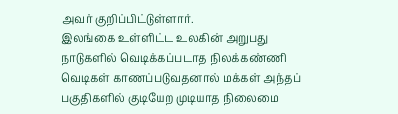அவர் குறிப்பிட்டுள்ளார்.
இலங்கை உள்ளிட்ட உலகின் அறுபது நாடுகளில் வெடிக்கப்படாத நிலக்கண்ணி வெடிகள் காணப்படுவதனால் மக்கள் அந்தப் பகுதிகளில் குடியேற முடியாத நிலைமை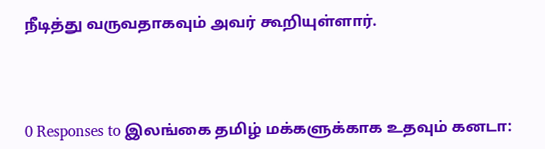நீடித்து வருவதாகவும் அவர் கூறியுள்ளார்.




0 Responses to இலங்கை தமிழ் மக்களுக்காக உதவும் கனடா: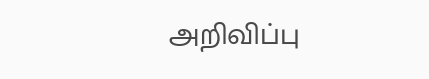அறிவிப்பு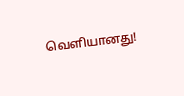வெளியானது!